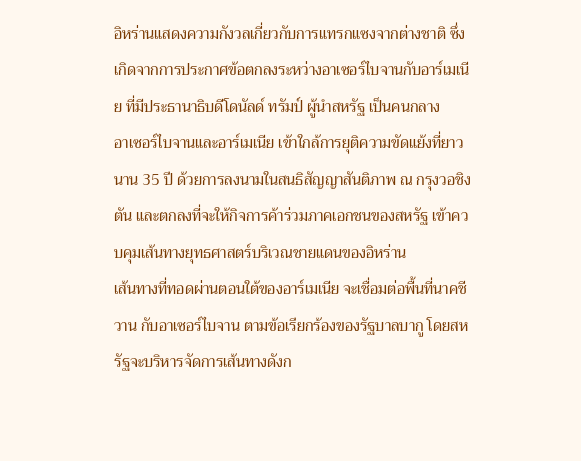อิหร่านแสดงความกังวลเกี่ยวกับการแทรกแซงจากต่างชาติ ซึ่งเกิดจากการประกาศข้อตกลงระหว่างอาเซอร์ไบจานกับอาร์เมเนีย ที่มีประธานาธิบดีโดนัลด์ ทรัมป์ ผู้นำสหรัฐ เป็นคนกลาง
อาเซอร์ไบจานและอาร์เมเนีย เข้าใกล้การยุติความขัดแย้งที่ยาวนาน 35 ปี ด้วยการลงนามในสนธิสัญญาสันติภาพ ณ กรุงวอชิงตัน และตกลงที่จะให้กิจการค้าร่วมภาคเอกชนของสหรัฐ เข้าควบคุมเส้นทางยุทธศาสตร์บริเวณชายแดนของอิหร่าน
เส้นทางที่ทอดผ่านตอนใต้ของอาร์เมเนีย จะเชื่อมต่อพื้นที่นาคชีวาน กับอาเซอร์ไบจาน ตามข้อเรียกร้องของรัฐบาลบากู โดยสหรัฐจะบริหารจัดการเส้นทางดังก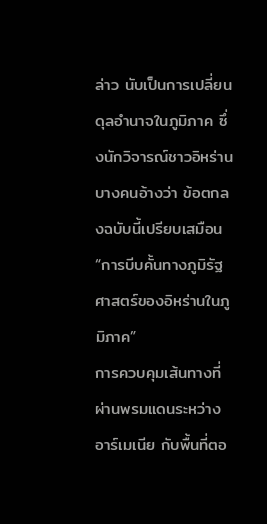ล่าว นับเป็นการเปลี่ยนดุลอำนาจในภูมิภาค ซึ่งนักวิจารณ์ชาวอิหร่านบางคนอ้างว่า ข้อตกลงฉบับนี้เปรียบเสมือน “การบีบคั้นทางภูมิรัฐศาสตร์ของอิหร่านในภูมิภาค”
การควบคุมเส้นทางที่ผ่านพรมแดนระหว่างอาร์เมเนีย กับพื้นที่ตอ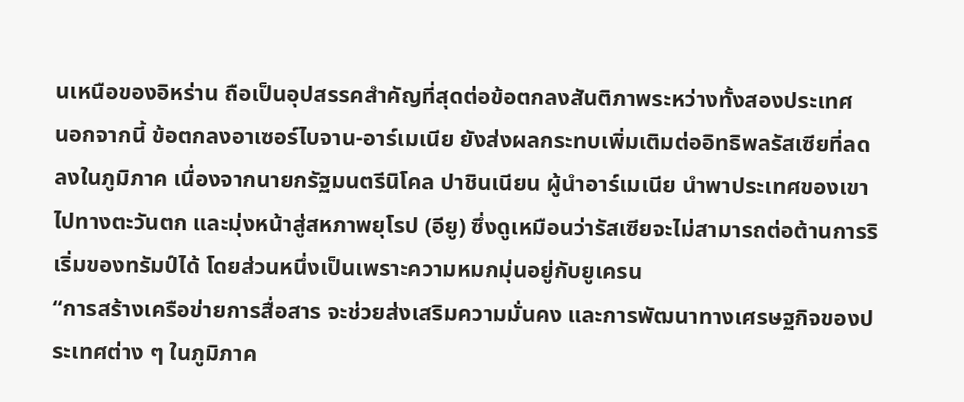นเหนือของอิหร่าน ถือเป็นอุปสรรคสำคัญที่สุดต่อข้อตกลงสันติภาพระหว่างทั้งสองประเทศ
นอกจากนี้ ข้อตกลงอาเซอร์ไบจาน-อาร์เมเนีย ยังส่งผลกระทบเพิ่มเติมต่ออิทธิพลรัสเซียที่ลดลงในภูมิภาค เนื่องจากนายกรัฐมนตรีนิโคล ปาชินเนียน ผู้นำอาร์เมเนีย นำพาประเทศของเขาไปทางตะวันตก และมุ่งหน้าสู่สหภาพยุโรป (อียู) ซึ่งดูเหมือนว่ารัสเซียจะไม่สามารถต่อต้านการริเริ่มของทรัมป์ได้ โดยส่วนหนึ่งเป็นเพราะความหมกมุ่นอยู่กับยูเครน
“การสร้างเครือข่ายการสื่อสาร จะช่วยส่งเสริมความมั่นคง และการพัฒนาทางเศรษฐกิจของประเทศต่าง ๆ ในภูมิภาค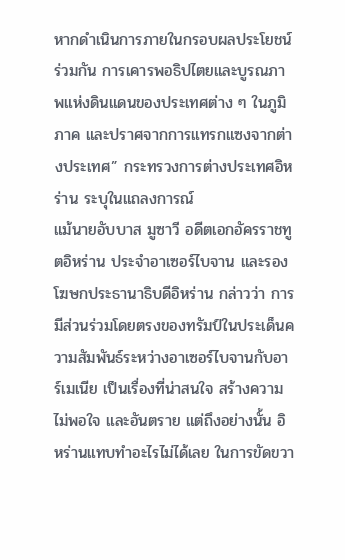หากดำเนินการภายในกรอบผลประโยชน์ร่วมกัน การเคารพอธิปไตยและบูรณภาพแห่งดินแดนของประเทศต่าง ๆ ในภูมิภาค และปราศจากการแทรกแซงจากต่างประเทศ” กระทรวงการต่างประเทศอิหร่าน ระบุในแถลงการณ์
แม้นายอับบาส มูซาวี อดีตเอกอัครราชทูตอิหร่าน ประจำอาเซอร์ไบจาน และรองโฆษกประธานาธิบดีอิหร่าน กล่าวว่า การมีส่วนร่วมโดยตรงของทรัมป์ในประเด็นความสัมพันธ์ระหว่างอาเซอร์ไบจานกับอาร์เมเนีย เป็นเรื่องที่น่าสนใจ สร้างความไม่พอใจ และอันตราย แต่ถึงอย่างนั้น อิหร่านแทบทำอะไรไม่ได้เลย ในการขัดขวา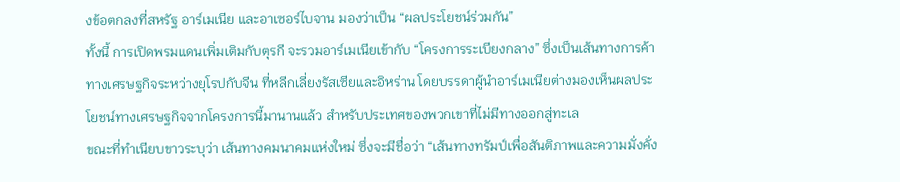งข้อตกลงที่สหรัฐ อาร์เมเนีย และอาเซอร์ไบจาน มองว่าเป็น “ผลประโยชน์ร่วมกัน”
ทั้งนี้ การเปิดพรมแดนเพิ่มเติมกับตุรกี จะรวมอาร์เมเนียเข้ากับ “โครงการระเบียงกลาง” ซึ่งเป็นเส้นทางการค้าทางเศรษฐกิจระหว่างยุโรปกับจีน ที่หลีกเลี่ยงรัสเซียและอิหร่าน โดยบรรดาผู้นำอาร์เมเนียต่างมองเห็นผลประโยชน์ทางเศรษฐกิจจากโครงการนี้มานานแล้ว สำหรับประเทศของพวกเขาที่ไม่มีทางออกสู่ทะเล
ขณะที่ทำเนียบขาวระบุว่า เส้นทางคมนาคมแห่งใหม่ ซึ่งจะมีชื่อว่า “เส้นทางทรัมป์เพื่อสันติภาพและความมั่งคั่ง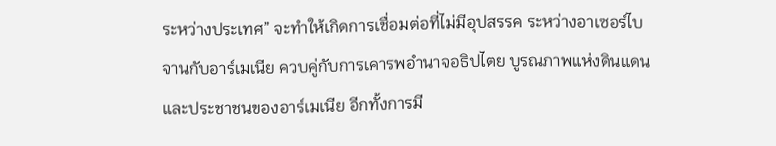ระหว่างประเทศ” จะทำให้เกิดการเชื่อมต่อที่ไม่มีอุปสรรค ระหว่างอาเซอร์ไบจานกับอาร์เมเนีย ควบคู่กับการเคารพอำนาจอธิปไตย บูรณภาพแห่งดินแดน และประชาชนของอาร์เมเนีย อีกทั้งการมี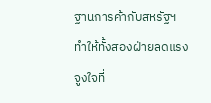ฐานการค้ากับสหรัฐฯ ทำให้ทั้งสองฝ่ายลดแรงจูงใจที่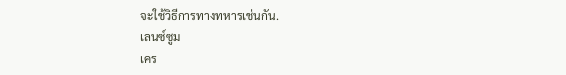จะใช้วิธีการทางทหารเช่นกัน.
เลนซ์ซูม
เคร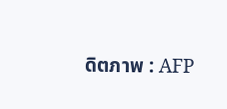ดิตภาพ : AFP